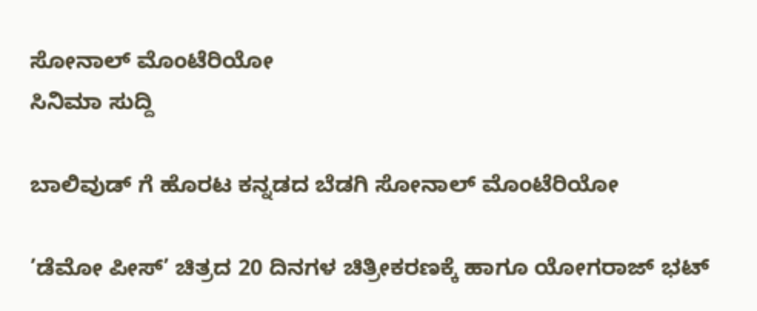ಸೋನಾಲ್ ಮೊಂಟೆರಿಯೋ
ಸಿನಿಮಾ ಸುದ್ದಿ

ಬಾಲಿವುಡ್ ಗೆ ಹೊರಟ ಕನ್ನಡದ ಬೆಡಗಿ ಸೋನಾಲ್ ಮೊಂಟೆರಿಯೋ

’ಡೆಮೋ ಪೀಸ್’ ಚಿತ್ರದ 20 ದಿನಗಳ ಚಿತ್ರೀಕರಣಕ್ಕೆ ಹಾಗೂ ಯೋಗರಾಜ್ ಭಟ್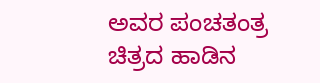ಅವರ ಪಂಚತಂತ್ರ ಚಿತ್ರದ ಹಾಡಿನ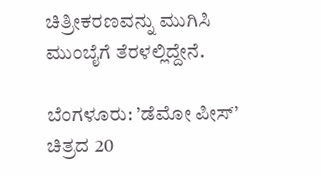ಚಿತ್ರೀಕರಣವನ್ನು ಮುಗಿಸಿ ಮುಂಬೈಗೆ ತೆರಳಲ್ಲಿದ್ದೇನೆ.

ಬೆಂಗಳೂರು: ’ಡೆಮೋ ಪೀಸ್’ ಚಿತ್ರದ 20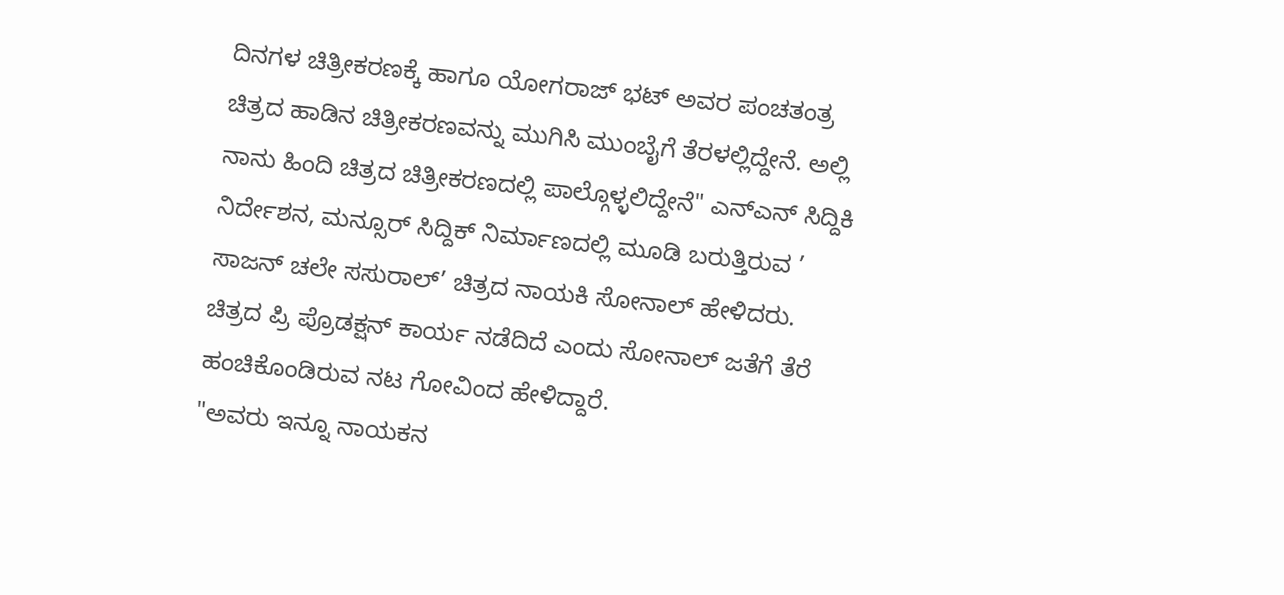ದಿನಗಳ ಚಿತ್ರೀಕರಣಕ್ಕೆ ಹಾಗೂ ಯೋಗರಾಜ್ ಭಟ್ ಅವರ ಪಂಚತಂತ್ರ ಚಿತ್ರದ ಹಾಡಿನ ಚಿತ್ರೀಕರಣವನ್ನು ಮುಗಿಸಿ ಮುಂಬೈಗೆ ತೆರಳಲ್ಲಿದ್ದೇನೆ. ಅಲ್ಲಿ ನಾನು ಹಿಂದಿ ಚಿತ್ರದ ಚಿತ್ರೀಕರಣದಲ್ಲಿ ಪಾಲ್ಗೊಳ್ಳಲಿದ್ದೇನೆ" ಎನ್ಎನ್ ಸಿದ್ದಿಕಿ ನಿರ್ದೇಶನ, ಮನ್ಸೂರ್ ಸಿದ್ದಿಕ್ ನಿರ್ಮಾಣದಲ್ಲಿ ಮೂಡಿ ಬರುತ್ತಿರುವ ’ ಸಾಜನ್ ಚಲೇ ಸಸುರಾಲ್’ ಚಿತ್ರದ ನಾಯಕಿ ಸೋನಾಲ್ ಹೇಳಿದರು.
ಚಿತ್ರದ ಪ್ರಿ ಪ್ರೊಡಕ್ಷನ್ ಕಾರ್ಯ ನಡೆದಿದೆ ಎಂದು ಸೋನಾಲ್ ಜತೆಗೆ ತೆರೆ ಹಂಚಿಕೊಂಡಿರುವ ನಟ ಗೋವಿಂದ ಹೇಳಿದ್ದಾರೆ.
"ಅವರು ಇನ್ನೂ ನಾಯಕನ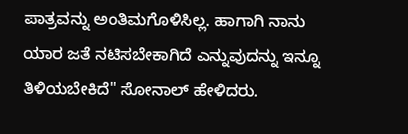ಪಾತ್ರವನ್ನು ಅಂತಿಮಗೊಳಿಸಿಲ್ಲ. ಹಾಗಾಗಿ ನಾನು ಯಾರ ಜತೆ ನಟಿಸಬೇಕಾಗಿದೆ ಎನ್ನುವುದನ್ನು ಇನ್ನೂ ತಿಳಿಯಬೇಕಿದೆ" ಸೋನಾಲ್ ಹೇಳಿದರು.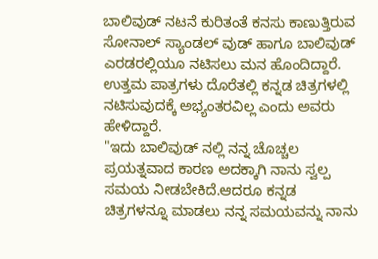ಬಾಲಿವುಡ್ ನಟನೆ ಕುರಿತಂತೆ ಕನಸು ಕಾಣುತ್ತಿರುವ ಸೋನಾಲ್ ಸ್ಯಾಂಡಲ್ ವುಡ್ ಹಾಗೂ ಬಾಲಿವುಡ್ ಎರಡರಲ್ಲಿಯೂ ನಟಿಸಲು ಮನ ಹೊಂದಿದ್ದಾರೆ. ಉತ್ತಮ ಪಾತ್ರಗಳು ದೊರೆತಲ್ಲಿ ಕನ್ನಡ ಚಿತ್ರಗಳಲ್ಲಿ ನಟಿಸುವುದಕ್ಕೆ ಅಭ್ಯಂತರವಿಲ್ಲ ಎಂದು ಅವರು ಹೇಳಿದ್ದಾರೆ.
"ಇದು ಬಾಲಿವುಡ್ ನಲ್ಲಿ ನನ್ನ ಚೊಚ್ಚಲ ಪ್ರಯತ್ನವಾದ ಕಾರಣ ಅದಕ್ಕಾಗಿ ನಾನು ಸ್ವಲ್ಪ ಸಮಯ ನೀಡಬೇಕಿದೆ.ಆದರೂ ಕನ್ನಡ ಚಿತ್ರಗಳನ್ನೂ ಮಾಡಲು ನನ್ನ ಸಮಯವನ್ನು ನಾನು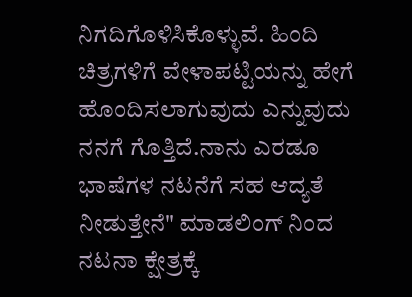ನಿಗದಿಗೊಳಿಸಿಕೊಳ್ಳುವೆ. ಹಿಂದಿ ಚಿತ್ರಗಳಿಗೆ ವೇಳಾಪಟ್ಟಿಯನ್ನು ಹೇಗೆ ಹೊಂದಿಸಲಾಗುವುದು ಎನ್ನುವುದು ನನಗೆ ಗೊತ್ತಿದೆ.ನಾನು ಎರಡೂ ಭಾಷೆಗಳ ನಟನೆಗೆ ಸಹ ಆದ್ಯತೆ ನೀಡುತ್ತೇನೆ" ಮಾಡಲಿಂಗ್ ನಿಂದ ನಟನಾ ಕ್ಷೇತ್ರಕ್ಕೆ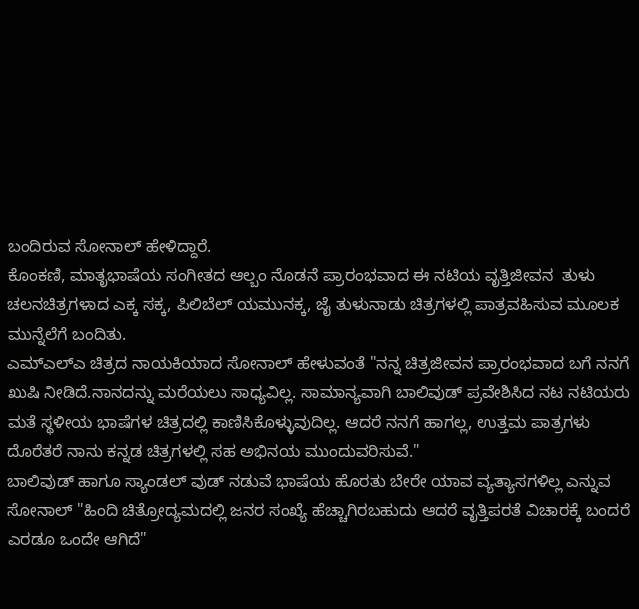ಬಂದಿರುವ ಸೋನಾಲ್ ಹೇಳಿದ್ದಾರೆ.
ಕೊಂಕಣಿ, ಮಾತೃಭಾಷೆಯ ಸಂಗೀತದ ಆಲ್ಬಂ ನೊಡನೆ ಪ್ರಾರಂಭವಾದ ಈ ನಟಿಯ ವೃತ್ತಿಜೀವನ  ತುಳು ಚಲನಚಿತ್ರಗಳಾದ ಎಕ್ಕ ಸಕ್ಕ, ಪಿಲಿಬೆಲ್ ಯಮುನಕ್ಕ, ಜೈ ತುಳುನಾಡು ಚಿತ್ರಗಳಲ್ಲಿ ಪಾತ್ರವಹಿಸುವ ಮೂಲಕ ಮುನ್ನೆಲೆಗೆ ಬಂದಿತು.
ಎಮ್ಎಲ್ಎ ಚಿತ್ರದ ನಾಯಕಿಯಾದ ಸೋನಾಲ್ ಹೇಳುವಂತೆ "ನನ್ನ ಚಿತ್ರಜೀವನ ಪ್ರಾರಂಭವಾದ ಬಗೆ ನನಗೆ ಖುಷಿ ನೀಡಿದೆ.ನಾನದನ್ನು ಮರೆಯಲು ಸಾಧ್ಯವಿಲ್ಲ. ಸಾಮಾನ್ಯವಾಗಿ ಬಾಲಿವುಡ್ ಪ್ರವೇಶಿಸಿದ ನಟ ನಟಿಯರು ಮತೆ ಸ್ಥಳೀಯ ಭಾಷೆಗಳ ಚಿತ್ರದಲ್ಲಿ ಕಾಣಿಸಿಕೊಳ್ಳುವುದಿಲ್ಲ. ಆದರೆ ನನಗೆ ಹಾಗಲ್ಲ, ಉತ್ತಮ ಪಾತ್ರಗಳು ದೊರೆತರೆ ನಾನು ಕನ್ನಡ ಚಿತ್ರಗಳಲ್ಲಿ ಸಹ ಅಭಿನಯ ಮುಂದುವರಿಸುವೆ."
ಬಾಲಿವುಡ್ ಹಾಗೂ ಸ್ಯಾಂಡಲ್ ವುಡ್ ನಡುವೆ ಭಾಷೆಯ ಹೊರತು ಬೇರೇ ಯಾವ ವ್ಯತ್ಯಾಸಗಳಿಲ್ಲ ಎನ್ನುವ ಸೋನಾಲ್ "ಹಿಂದಿ ಚಿತ್ರೋದ್ಯಮದಲ್ಲಿ ಜನರ ಸಂಖ್ಯೆ ಹೆಚ್ಚಾಗಿರಬಹುದು ಆದರೆ ವೃತ್ತಿಪರತೆ ವಿಚಾರಕ್ಕೆ ಬಂದರೆ ಎರಡೂ ಒಂದೇ ಆಗಿದೆ"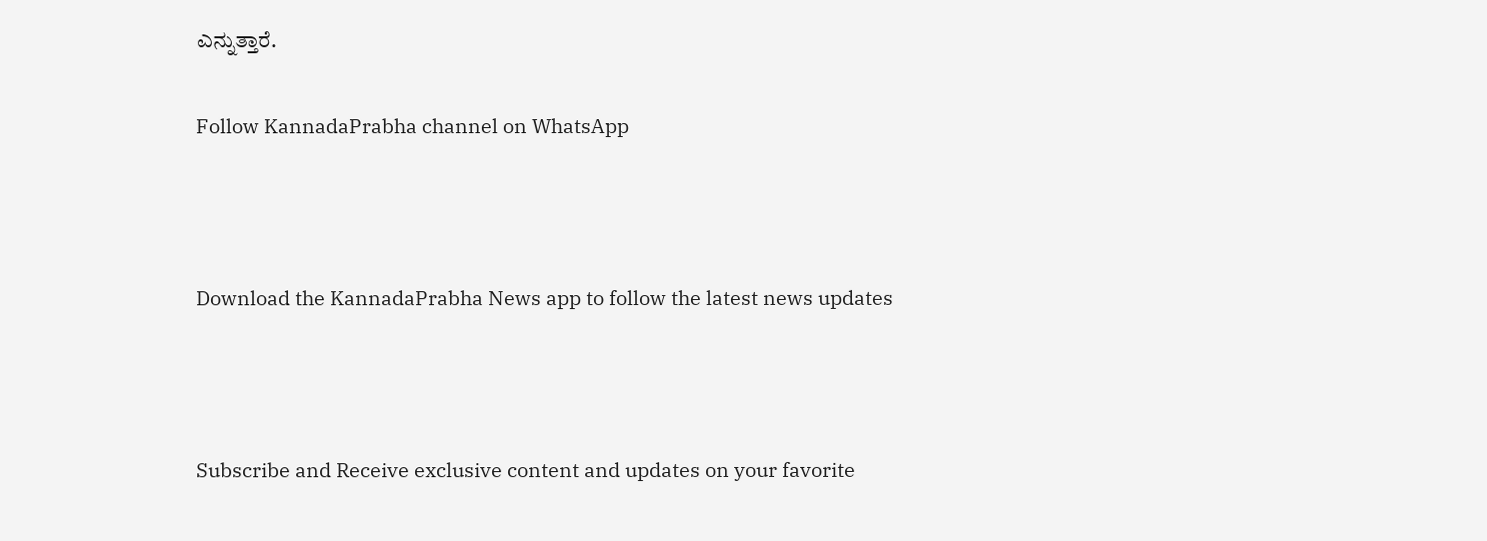ಎನ್ನುತ್ತಾರೆ.

Follow KannadaPrabha channel on WhatsApp



Download the KannadaPrabha News app to follow the latest news updates



Subscribe and Receive exclusive content and updates on your favorite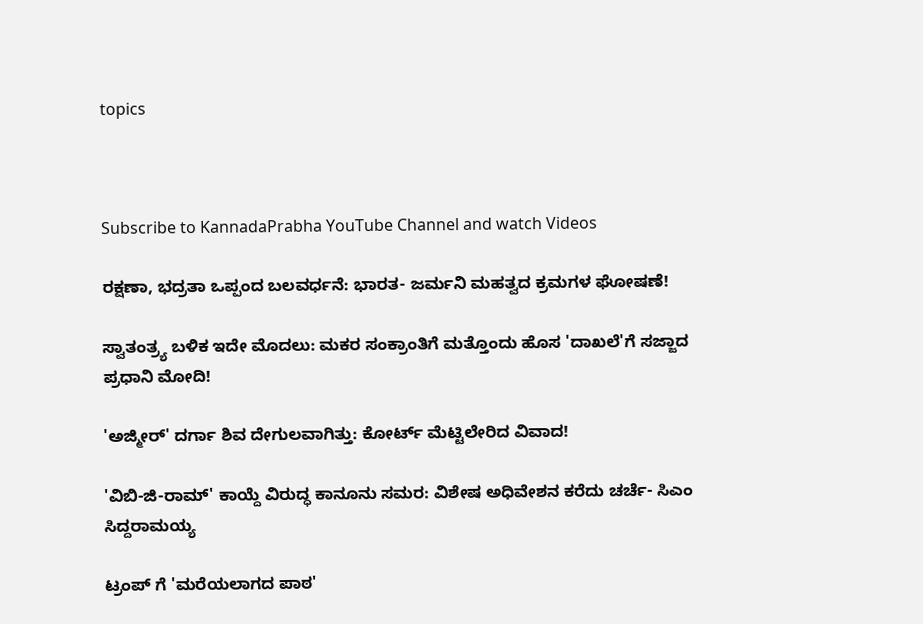topics



Subscribe to KannadaPrabha YouTube Channel and watch Videos

ರಕ್ಷಣಾ, ಭದ್ರತಾ ಒಪ್ಪಂದ ಬಲವರ್ಧನೆ: ಭಾರತ- ಜರ್ಮನಿ ಮಹತ್ವದ ಕ್ರಮಗಳ ಘೋಷಣೆ!

ಸ್ವಾತಂತ್ರ್ಯ ಬಳಿಕ ಇದೇ ಮೊದಲು: ಮಕರ ಸಂಕ್ರಾಂತಿಗೆ ಮತ್ತೊಂದು ಹೊಸ 'ದಾಖಲೆ'ಗೆ ಸಜ್ಜಾದ ಪ್ರಧಾನಿ ಮೋದಿ!

'ಅಜ್ಮೀರ್' ದರ್ಗಾ ಶಿವ ದೇಗುಲವಾಗಿತ್ತು: ಕೋರ್ಟ್ ಮೆಟ್ಟಿಲೇರಿದ ವಿವಾದ!

'ವಿಬಿ-ಜಿ-ರಾಮ್' ಕಾಯ್ದೆ ವಿರುದ್ಧ ಕಾನೂನು ಸಮರ: ವಿಶೇಷ ಅಧಿವೇಶನ ಕರೆದು ಚರ್ಚೆ- ಸಿಎಂ ಸಿದ್ದರಾಮಯ್ಯ

ಟ್ರಂಪ್ ಗೆ 'ಮರೆಯಲಾಗದ ಪಾಠ'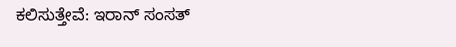ಕಲಿಸುತ್ತೇವೆ: ಇರಾನ್ ಸಂಸತ್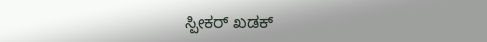ಸ್ಪೀಕರ್ ಖಡಕ್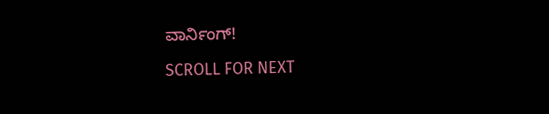ವಾರ್ನಿಂಗ್!

SCROLL FOR NEXT